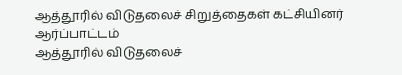ஆத்தூரில் விடுதலைச் சிறுத்தைகள் கட்சியினர் ஆர்ப்பாட்டம்
ஆத்தூரில் விடுதலைச்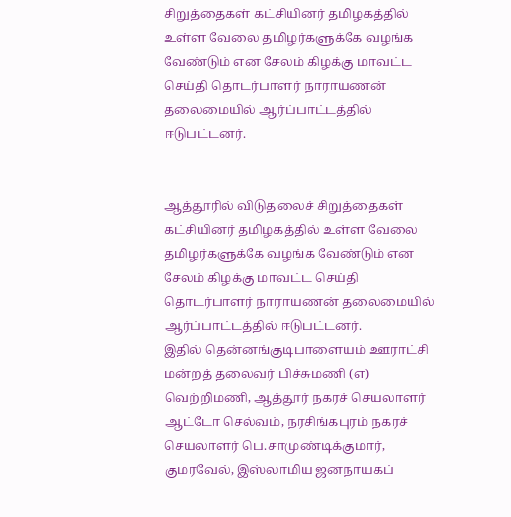சிறுத்தைகள் கட்சியினர் தமிழகத்தில் உள்ள வேலை தமிழர்களுக்கே வழங்க வேண்டும் என சேலம் கிழக்கு மாவட்ட செய்தி தொடர்பாளர் நாராயணன் தலைமையில் ஆர்ப்பாட்டத்தில் ஈடுபட்டனர்.


ஆத்தூரில் விடுதலைச் சிறுத்தைகள் கட்சியினர் தமிழகத்தில் உள்ள வேலை தமிழர்களுக்கே வழங்க வேண்டும் என சேலம் கிழக்கு மாவட்ட செய்தி தொடர்பாளர் நாராயணன் தலைமையில் ஆர்ப்பாட்டத்தில் ஈடுபட்டனர்.
இதில் தென்னங்குடிபாளையம் ஊராட்சி மன்றத் தலைவர் பிச்சுமணி (எ) வெற்றிமணி, ஆத்தூர் நகரச் செயலாளர் ஆட்டோ செல்வம், நரசிங்கபுரம் நகரச் செயலாளர் பெ.சாமுண்டிக்குமார், குமரவேல், இஸ்லாமிய ஜனநாயகப்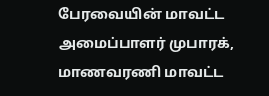பேரவையின் மாவட்ட அமைப்பாளர் முபாரக், மாணவரணி மாவட்ட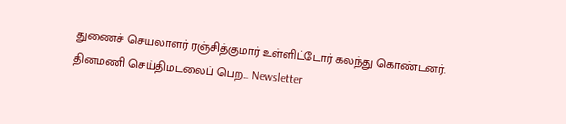துணைச் செயலாளர் ரஞ்சித்குமார் உள்ளிட்டோர் கலந்து கொண்டனர்.
தினமணி செய்திமடலைப் பெற... Newsletter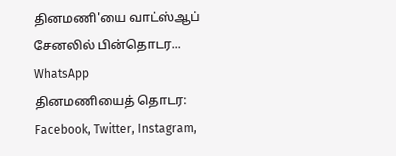தினமணி'யை வாட்ஸ்ஆப் சேனலில் பின்தொடர... WhatsApp
தினமணியைத் தொடர: Facebook, Twitter, Instagram,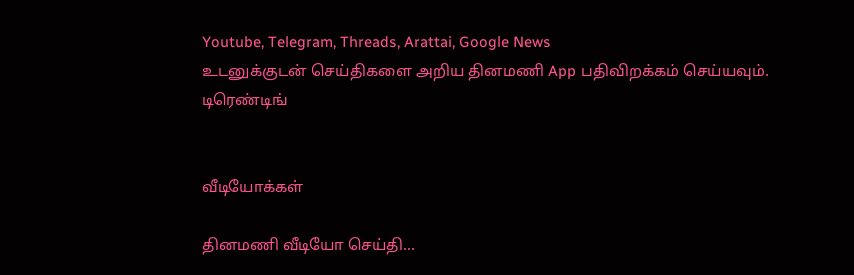Youtube, Telegram, Threads, Arattai, Google News
உடனுக்குடன் செய்திகளை அறிய தினமணி App பதிவிறக்கம் செய்யவும்.
டிரெண்டிங்


வீடியோக்கள்

தினமணி வீடியோ செய்தி...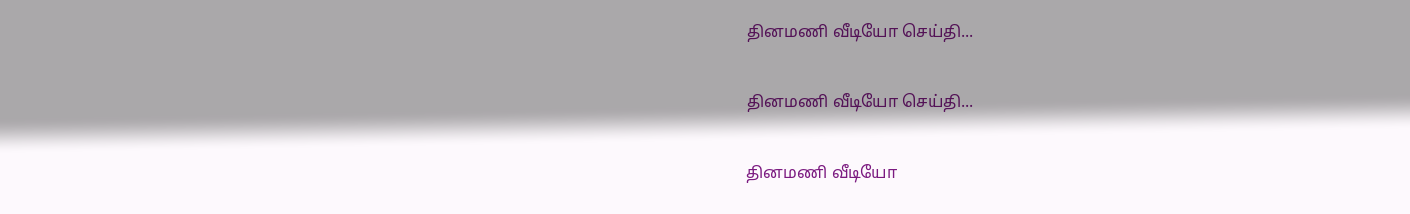தினமணி வீடியோ செய்தி...

தினமணி வீடியோ செய்தி...

தினமணி வீடியோ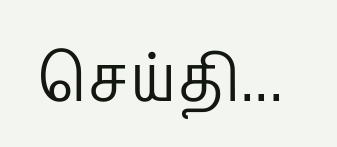செய்தி...